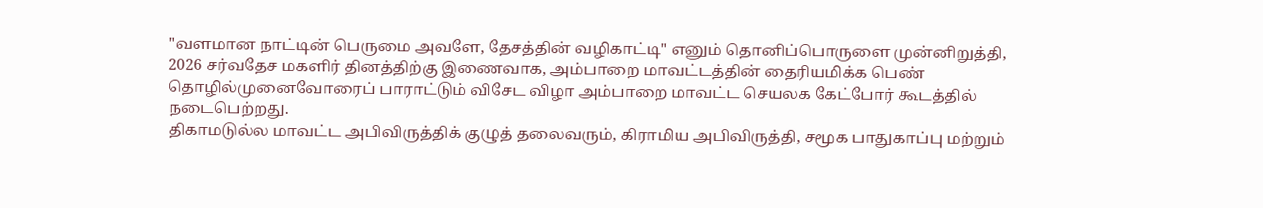"வளமான நாட்டின் பெருமை அவளே, தேசத்தின் வழிகாட்டி" எனும் தொனிப்பொருளை முன்னிறுத்தி, 2026 சர்வதேச மகளிர் தினத்திற்கு இணைவாக, அம்பாறை மாவட்டத்தின் தைரியமிக்க பெண் தொழில்முனைவோரைப் பாராட்டும் விசேட விழா அம்பாறை மாவட்ட செயலக கேட்போர் கூடத்தில் நடைபெற்றது.
திகாமடுல்ல மாவட்ட அபிவிருத்திக் குழுத் தலைவரும், கிராமிய அபிவிருத்தி, சமூக பாதுகாப்பு மற்றும்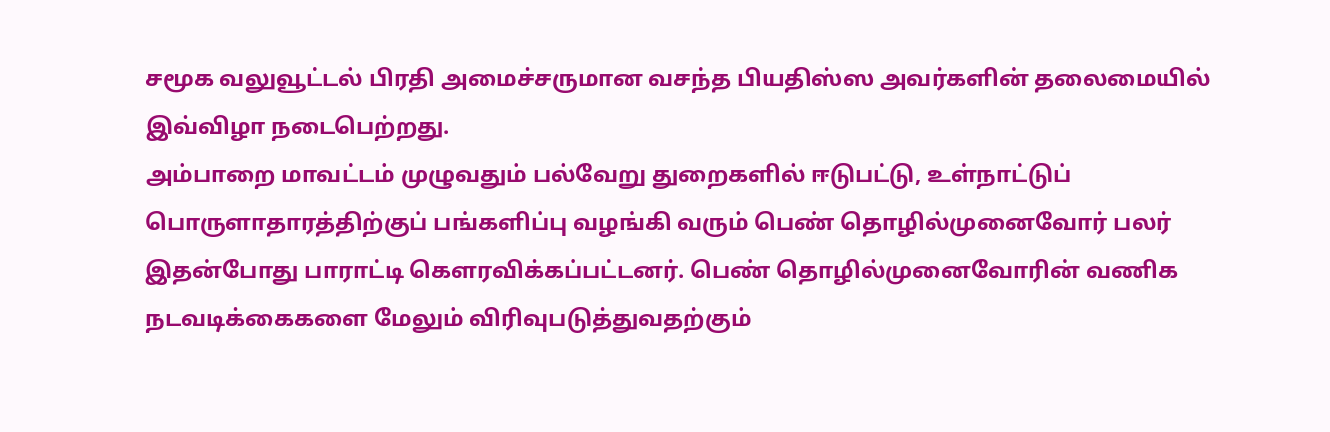சமூக வலுவூட்டல் பிரதி அமைச்சருமான வசந்த பியதிஸ்ஸ அவர்களின் தலைமையில் இவ்விழா நடைபெற்றது.
அம்பாறை மாவட்டம் முழுவதும் பல்வேறு துறைகளில் ஈடுபட்டு, உள்நாட்டுப் பொருளாதாரத்திற்குப் பங்களிப்பு வழங்கி வரும் பெண் தொழில்முனைவோர் பலர் இதன்போது பாராட்டி கௌரவிக்கப்பட்டனர். பெண் தொழில்முனைவோரின் வணிக நடவடிக்கைகளை மேலும் விரிவுபடுத்துவதற்கும்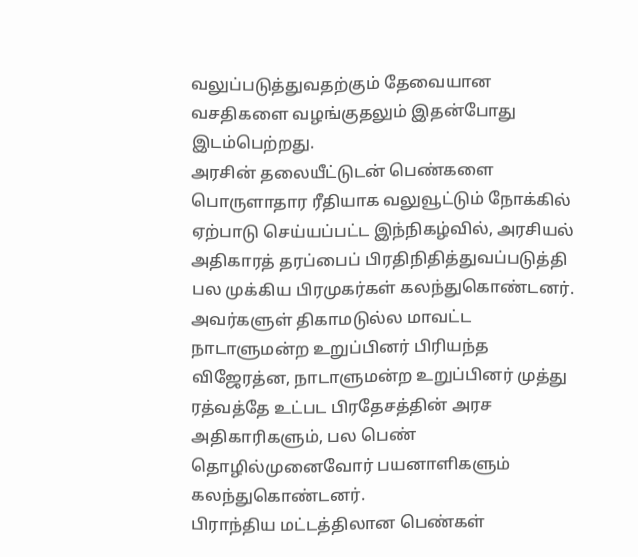வலுப்படுத்துவதற்கும் தேவையான வசதிகளை வழங்குதலும் இதன்போது இடம்பெற்றது.
அரசின் தலையீட்டுடன் பெண்களை பொருளாதார ரீதியாக வலுவூட்டும் நோக்கில் ஏற்பாடு செய்யப்பட்ட இந்நிகழ்வில், அரசியல் அதிகாரத் தரப்பைப் பிரதிநிதித்துவப்படுத்தி பல முக்கிய பிரமுகர்கள் கலந்துகொண்டனர். அவர்களுள் திகாமடுல்ல மாவட்ட நாடாளுமன்ற உறுப்பினர் பிரியந்த விஜேரத்ன, நாடாளுமன்ற உறுப்பினர் முத்து ரத்வத்தே உட்பட பிரதேசத்தின் அரச அதிகாரிகளும், பல பெண் தொழில்முனைவோர் பயனாளிகளும் கலந்துகொண்டனர்.
பிராந்திய மட்டத்திலான பெண்கள்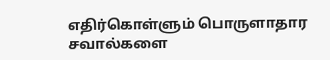எதிர்கொள்ளும் பொருளாதார சவால்களை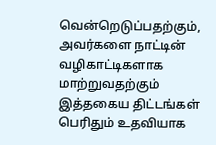வென்றெடுப்பதற்கும், அவர்களை நாட்டின் வழிகாட்டிகளாக மாற்றுவதற்கும் இத்தகைய திட்டங்கள் பெரிதும் உதவியாக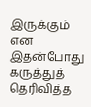இருக்கும் என இதன்போது கருத்துத் தெரிவித்த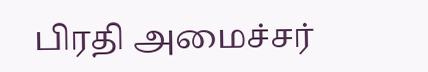பிரதி அமைச்சர்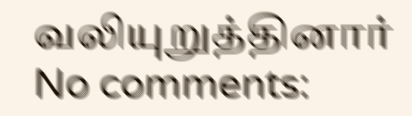வலியுறுத்தினார்
No comments: